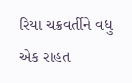રિયા ચક્રવર્તીને વધુ એક રાહત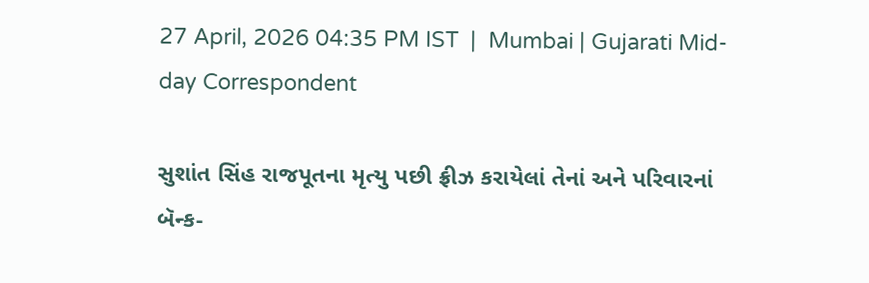27 April, 2026 04:35 PM IST  |  Mumbai | Gujarati Mid-day Correspondent

સુશાંત સિંહ રાજપૂતના મૃત્યુ પછી ફ્રીઝ કરાયેલાં તેનાં અને પરિવારનાં બૅન્ક-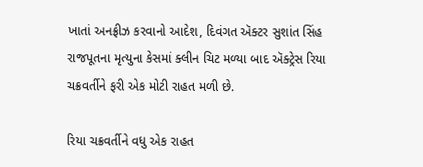ખાતાં અનફ્રીઝ કરવાનો આદેશ, દિવંગત ઍક્ટર સુશાંત સિંહ રાજપૂતના મૃત્યુના કેસમાં ક્લીન ચિટ મળ્યા બાદ ઍક્ટ્રેસ રિયા ચક્રવર્તીને ફરી એક મોટી રાહત મળી છે.

રિયા ચક્રવર્તીને વધુ એક રાહત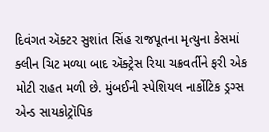દિવંગત ઍક્ટર સુશાંત સિંહ રાજપૂતના મૃત્યુના કેસમાં ક્લીન ચિટ મળ્યા બાદ ઍક્ટ્રેસ રિયા ચક્રવર્તીને ફરી એક મોટી રાહત મળી છે. મુંબઈની સ્પેશિયલ નાર્કોટિક ડ્રગ્સ એન્ડ સાયકોટ્રૉપિક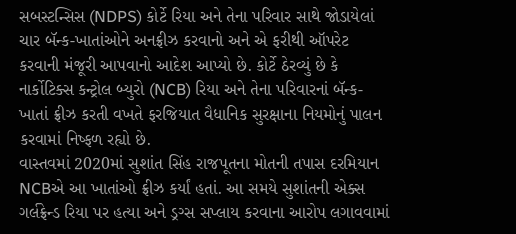સબસ્ટન્સિસ (NDPS) કોર્ટે રિયા અને તેના પરિવાર સાથે જોડાયેલાં ચાર બૅન્ક-ખાતાંઓને અનફ્રીઝ કરવાનો અને એ ફરીથી ઑપરેટ કરવાની મંજૂરી આપવાનો આદેશ આપ્યો છે. કોર્ટે ઠેરવ્યું છે કે નાર્કોટિક્સ કન્ટ્રોલ બ્યુરો (NCB) રિયા અને તેના પરિવારનાં બૅન્ક- ખાતાં ફ્રીઝ કરતી વખતે ફરજિયાત વૈધાનિક સુરક્ષાના નિયમોનું પાલન કરવામાં નિષ્ફળ રહ્યો છે.
વાસ્તવમાં 2020માં સુશાંત સિંહ રાજપૂતના મોતની તપાસ દરમિયાન NCBએ આ ખાતાંઓ ફ્રીઝ કર્યાં હતાં. આ સમયે સુશાંતની એક્સ ગર્લફ્રેન્ડ રિયા પર હત્યા અને ડ્રગ્સ સપ્લાય કરવાના આરોપ લગાવવામાં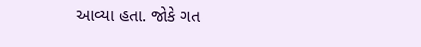આવ્યા હતા. જોકે ગત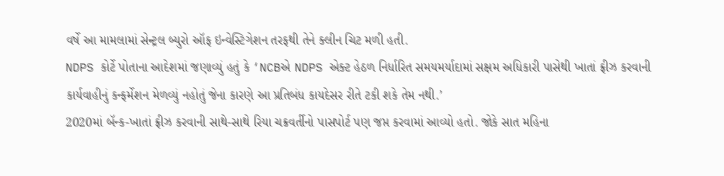વર્ષે આ મામલામાં સેન્ટ્રલ બ્યુરો ઑફ ઇન્વેસ્ટિગેશન તરફથી તેને ક્લીન ચિટ મળી હતી.
NDPS કોર્ટે પોતાના આદેશમાં જણાવ્યું હતું કે ‘NCBએ NDPS એક્ટ હેઠળ નિર્ધારિત સમયમર્યાદામાં સક્ષમ અધિકારી પાસેથી ખાતાં ફ્રીઝ કરવાની કાર્યવાહીનું કન્ફર્મેશન મેળવ્યું નહોતું જેના કારણે આ પ્રતિબંધ કાયદેસર રીતે ટકી શકે તેમ નથી.’
2020માં બૅન્ક-ખાતાં ફ્રીઝ કરવાની સાથે-સાથે રિયા ચક્રવર્તીનો પાસપોર્ટ પણ જપ્ત કરવામાં આવ્યો હતો. જોકે સાત મહિના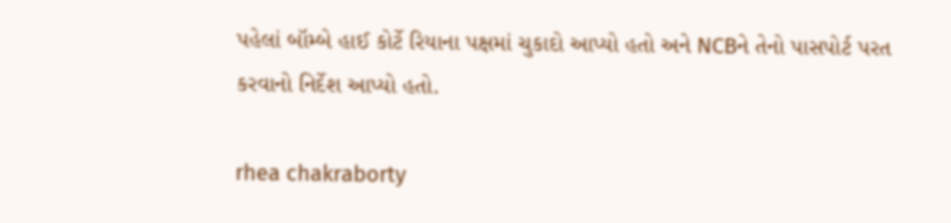પહેલાં બૉમ્બે હાઈ કોર્ટે રિયાના પક્ષમાં ચુકાદો આપ્યો હતો અને NCBને તેનો પાસપોર્ટ પરત કરવાનો નિર્દેશ આપ્યો હતો.

rhea chakraborty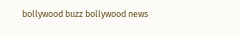bollywood buzz bollywood news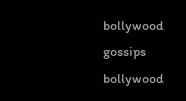bollywood gossips bollywood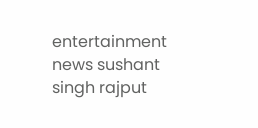entertainment news sushant singh rajput